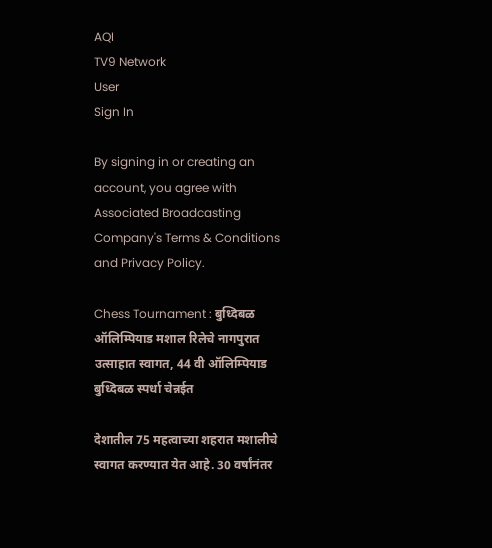AQI
TV9 Network
User
Sign In

By signing in or creating an account, you agree with Associated Broadcasting Company's Terms & Conditions and Privacy Policy.

Chess Tournament : बुध्दिबळ ऑलिम्पियाड मशाल रिलेचे नागपुरात उत्साहात स्वागत, 44 वी ऑलिम्पियाड बुध्दिबळ स्पर्धा चेन्नईत

देशातील 75 महत्वाच्या शहरात मशालीचे स्वागत करण्यात येत आहे. 30 वर्षांनंतर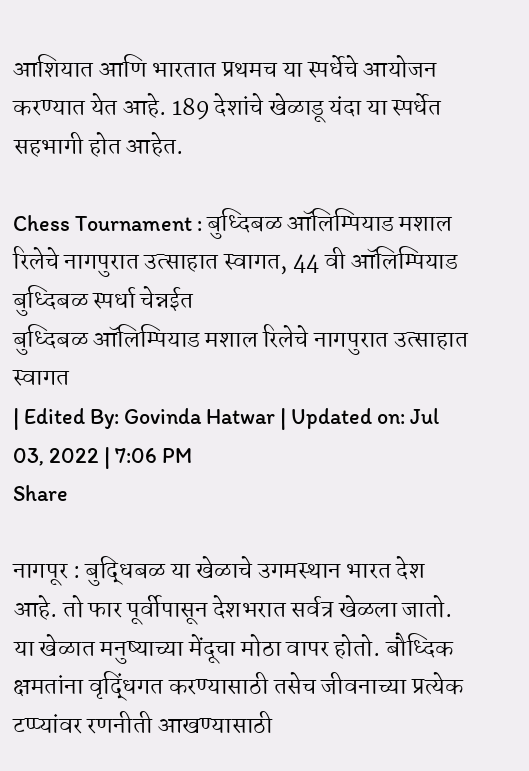आशियात आणि भारतात प्रथमच या स्पर्धेचे आयोजन करण्यात येत आहे. 189 देशांचे खेळाडू यंदा या स्पर्धेत सहभागी होत आहेत.

Chess Tournament : बुध्दिबळ ऑलिम्पियाड मशाल रिलेचे नागपुरात उत्साहात स्वागत, 44 वी ऑलिम्पियाड बुध्दिबळ स्पर्धा चेन्नईत
बुध्दिबळ ऑलिम्पियाड मशाल रिलेचे नागपुरात उत्साहात स्वागत
| Edited By: Govinda Hatwar | Updated on: Jul 03, 2022 | 7:06 PM
Share

नागपूर : बुद्धिबळ या खेळाचे उगमस्थान भारत देश आहे. तो फार पूर्वीपासून देशभरात सर्वत्र खेळला जातो. या खेळात मनुष्याच्या मेंदूचा मोठा वापर होतो. बौध्दिक क्षमतांना वृद्धिंगत करण्यासाठी तसेच जीवनाच्या प्रत्येक टप्प्यांवर रणनीती आखण्यासाठी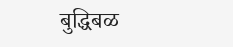बुद्धिबळ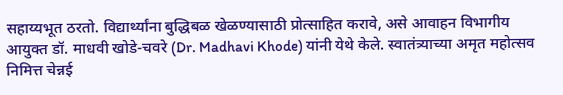सहाय्यभूत ठरतो. विद्यार्थ्यांना बुद्धिबळ खेळण्यासाठी प्रोत्साहित करावे, असे आवाहन विभागीय आयुक्त डॉ. माधवी खोडे-चवरे (Dr. Madhavi Khode) यांनी येथे केले. स्वातंत्र्याच्या अमृत महोत्सव निमित्त चेन्नई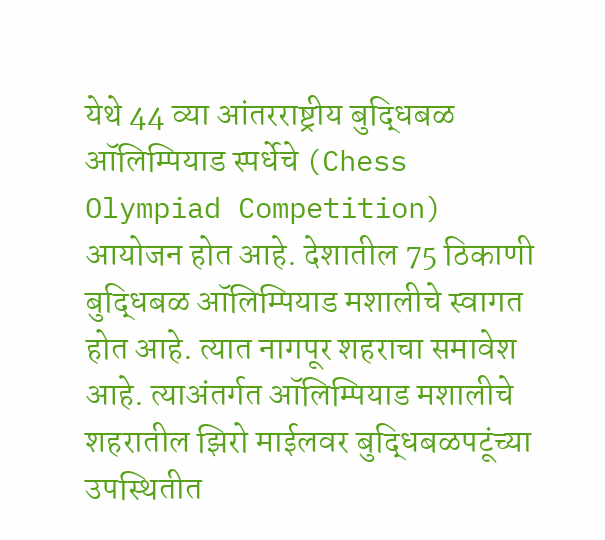येथे 44 व्या आंतरराष्ट्रीय बुद्धिबळ ऑलिम्पियाड स्पर्धेचे (Chess Olympiad Competition) आयोजन होत आहे. देशातील 75 ठिकाणी बुद्धिबळ ऑलिम्पियाड मशालीचे स्वागत होत आहे. त्यात नागपूर शहराचा समावेश आहे. त्याअंतर्गत ऑलिम्पियाड मशालीचे शहरातील झिरो माईलवर बुद्धिबळपटूंच्या उपस्थितीत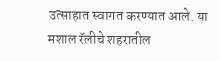उत्साहात स्वागत करण्यात आले. या मशाल रॅलीचे शहरातील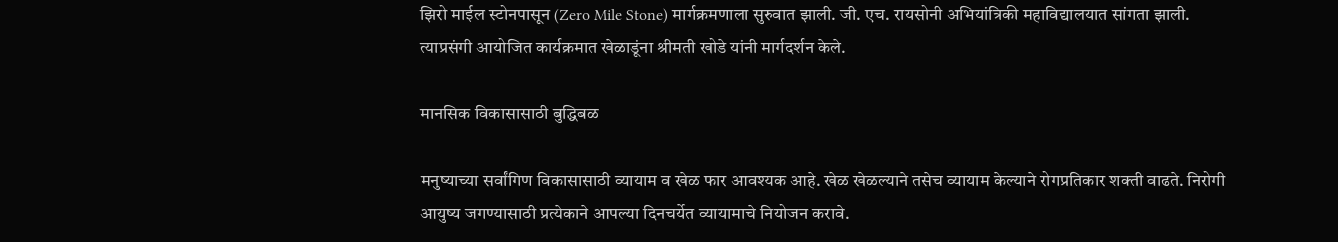झिरो माईल स्टोनपासून (Zero Mile Stone) मार्गक्रमणाला सुरुवात झाली. जी. एच. रायसोनी अभियांत्रिकी महाविद्यालयात सांगता झाली. त्याप्रसंगी आयोजित कार्यक्रमात खेळाडूंना श्रीमती खोडे यांनी मार्गदर्शन केले.

मानसिक विकासासाठी बुद्धिबळ

मनुष्याच्या सर्वांगिण विकासासाठी व्यायाम व खेळ फार आवश्यक आहे. खेळ खेळल्याने तसेच व्यायाम केल्याने रोगप्रतिकार शक्ती वाढते. निरोगी आयुष्य जगण्यासाठी प्रत्येकाने आपल्या दिनचर्येत व्यायामाचे नियोजन करावे.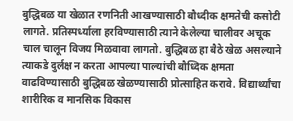बुद्धिबळ या खेळात रणनिती आखण्यासाठी बौध्दीक क्षमतेची कसोटी लागते. प्रतिस्पर्ध्याला हरविण्यासाठी त्याने केलेल्या चालीवर अचूक चाल चालून विजय मिळवावा लागतो. बुद्धिबळ हा बैठे खेळ असल्याने त्याकडे दुर्लक्ष न करता आपल्या पाल्यांची बौध्दिक क्षमता वाढविण्यासाठी बुद्धिबळ खेळण्यासाठी प्रोत्साहित करावे. विद्यार्थ्यांचा शारीरिक व मानसिक विकास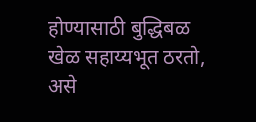होण्यासाठी बुद्धिबळ खेळ सहाय्यभूत ठरतो, असे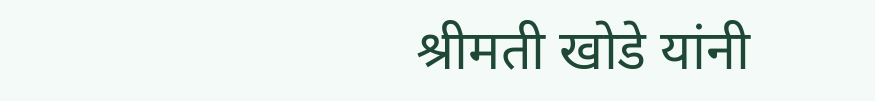श्रीमती खोडे यांनी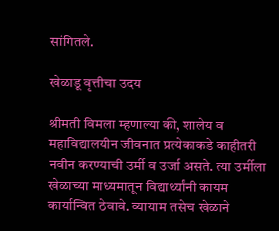सांगितले.

खेळाडू वृत्तीचा उदय

श्रीमती विमला म्हणाल्या की, शालेय व महाविद्यालयीन जीवनात प्रत्येकाकडे काहीतरी नवीन करण्याची उर्मी व उर्जा असते. त्या उर्मीला खेळाच्या माध्यमातून विद्यार्थ्यांनी कायम कार्यान्वित ठेवावे. व्यायाम तसेच खेळाने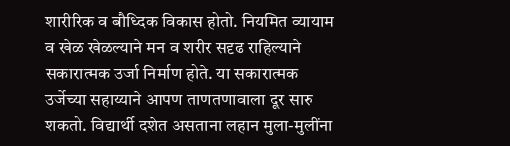शारीरिक व बौध्दिक विकास होतो. नियमित व्यायाम व खेळ खेळल्याने मन व शरीर सदृढ राहिल्याने सकारात्मक उर्जा निर्माण होते. या सकारात्मक उर्जेच्या सहाय्याने आपण ताणतणावाला दूर सारु शकतो. विद्यार्थी दशेत असताना लहान मुला-मुलींना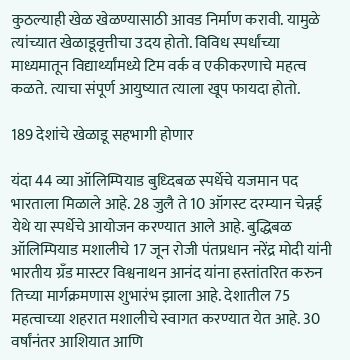कुठल्याही खेळ खेळण्यासाठी आवड निर्माण करावी. यामुळे त्यांच्यात खेळाडूवृत्तीचा उदय होतो. विविध स्पर्धांच्या माध्यमातून विद्यार्थ्यांमध्ये टिम वर्क व एकीकरणाचे महत्व कळते. त्याचा संपूर्ण आयुष्यात त्याला खूप फायदा होतो.

189 देशांचे खेळाडू सहभागी होणार

यंदा 44 व्या ऑलिम्पियाड बुध्दिबळ स्पर्धेचे यजमान पद भारताला मिळाले आहे. 28 जुलै ते 10 ऑगस्ट दरम्यान चेन्नई येथे या स्पर्धेचे आयोजन करण्यात आले आहे. बुद्धिबळ ऑलिम्पियाड मशालीचे 17 जून रोजी पंतप्रधान नरेंद्र मोदी यांनी भारतीय ग्रँड मास्टर विश्वनाथन आनंद यांना हस्तांतरित करुन तिच्या मार्गक्रमणास शुभारंभ झाला आहे. देशातील 75 महत्वाच्या शहरात मशालीचे स्वागत करण्यात येत आहे. 30 वर्षांनंतर आशियात आणि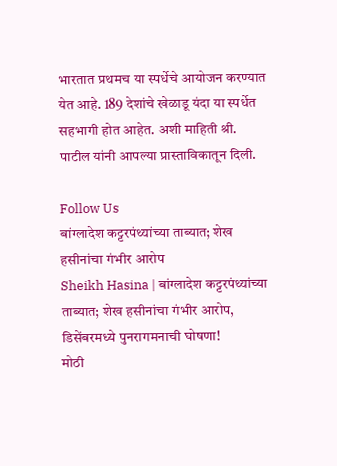भारतात प्रथमच या स्पर्धेचे आयोजन करण्यात येत आहे. 189 देशांचे खेळाडू यंदा या स्पर्धेत सहभागी होत आहेत. अशी माहिती श्री. पाटील यांनी आपल्या प्रास्ताविकातून दिली.

Follow Us
बांग्लादेश कट्टरपंथ्यांच्या ताब्यात; शेख हसीनांचा गंभीर आरोप
Sheikh Hasina | बांग्लादेश कट्टरपंथ्यांच्या ताब्यात; शेख हसीनांचा गंभीर आरोप, डिसेंबरमध्ये पुनरागमनाची घोषणा!
मोठी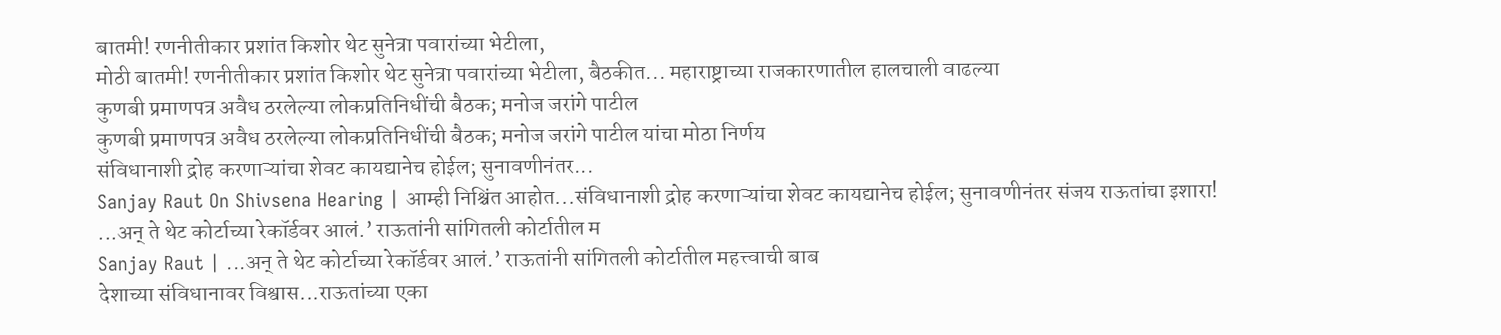बातमी! रणनीतीकार प्रशांत किशोर थेट सुनेत्रा पवारांच्या भेटीला,
मोठी बातमी! रणनीतीकार प्रशांत किशोर थेट सुनेत्रा पवारांच्या भेटीला, बैठकीत... महाराष्ट्राच्या राजकारणातील हालचाली वाढल्या
कुणबी प्रमाणपत्र अवैध ठरलेल्या लोकप्रतिनिधींची बैठक; मनोज जरांगे पाटील
कुणबी प्रमाणपत्र अवैध ठरलेल्या लोकप्रतिनिधींची बैठक; मनोज जरांगे पाटील यांचा मोठा निर्णय
संविधानाशी द्रोह करणाऱ्यांचा शेवट कायद्यानेच होईल; सुनावणीनंतर...
Sanjay Raut On Shivsena Hearing | आम्ही निश्चिंत आहोत...संविधानाशी द्रोह करणाऱ्यांचा शेवट कायद्यानेच होईल; सुनावणीनंतर संजय राऊतांचा इशारा!
...अन् ते थेट कोर्टाच्या रेकॉर्डवर आलं.’ राऊतांनी सांगितली कोर्टातील म
Sanjay Raut | ...अन् ते थेट कोर्टाच्या रेकॉर्डवर आलं.’ राऊतांनी सांगितली कोर्टातील महत्त्वाची बाब
देशाच्या संविधानावर विश्वास...राऊतांच्या एका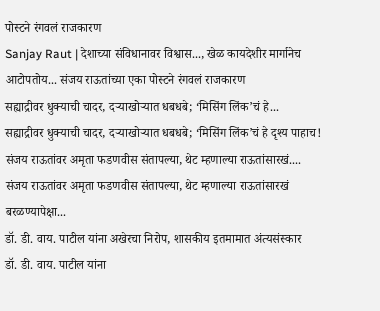पोस्टने रंगवलं राजकारण
Sanjay Raut | देशाच्या संविधानावर विश्वास..., खेळ कायदेशीर मार्गानेच आटोपतोय... संजय राऊतांच्या एका पोस्टने रंगवलं राजकारण
सह्याद्रीवर धुक्याची चादर, दऱ्याखोऱ्यात धबधबे; ‘मिसिंग लिंक’चं हे...
सह्याद्रीवर धुक्याची चादर, दऱ्याखोऱ्यात धबधबे; ‘मिसिंग लिंक’चं हे दृश्य पाहाच!
संजय राऊतांवर अमृता फडणवीस संतापल्या, थेट म्हणाल्या राऊतांसारखं....
संजय राऊतांवर अमृता फडणवीस संतापल्या, थेट म्हणाल्या राऊतांसारखं बरळण्यापेक्षा...
डॉ. डी. वाय. पाटील यांना अखेरचा निरोप, शासकीय इतमामात अंत्यसंस्कार
डॉ. डी. वाय. पाटील यांना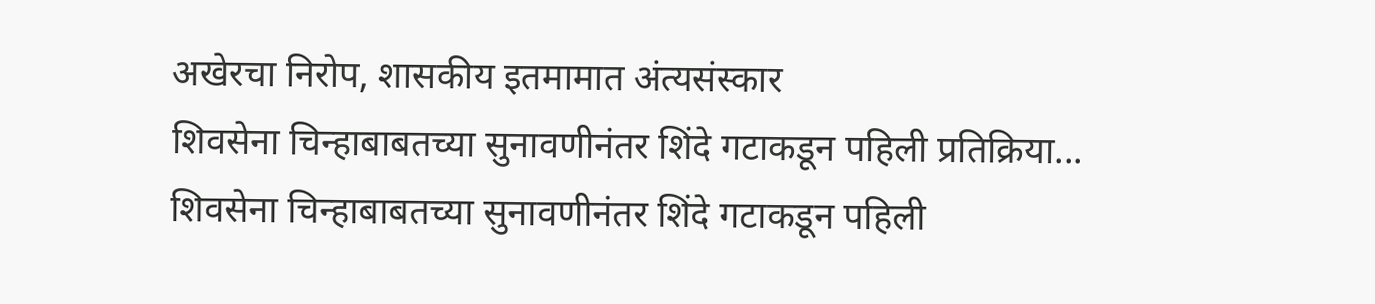अखेरचा निरोप, शासकीय इतमामात अंत्यसंस्कार
शिवसेना चिन्हाबाबतच्या सुनावणीनंतर शिंदे गटाकडून पहिली प्रतिक्रिया...
शिवसेना चिन्हाबाबतच्या सुनावणीनंतर शिंदे गटाकडून पहिली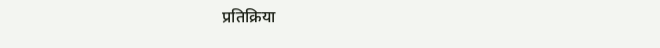प्रतिक्रिया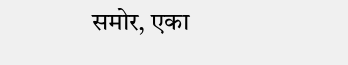समोर, एका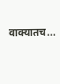वाक्यातच...